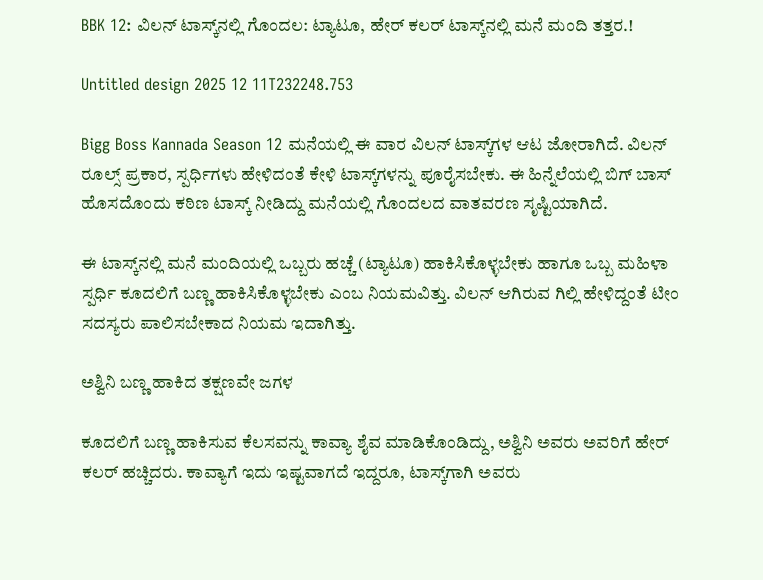BBK 12: ವಿಲನ್‌ ಟಾಸ್ಕ್‌ನಲ್ಲಿ ಗೊಂದಲ: ಟ್ಯಾಟೂ, ಹೇರ್‌ ಕಲರ್‌ ಟಾಸ್ಕ್‌ನಲ್ಲಿ ಮನೆ ಮಂದಿ ತತ್ತರ.!

Untitled design 2025 12 11T232248.753

Bigg Boss Kannada Season 12 ಮನೆಯಲ್ಲಿ ಈ ವಾರ ವಿಲನ್‌ ಟಾಸ್ಕ್‌ಗಳ ಆಟ ಜೋರಾಗಿದೆ. ವಿಲನ್‌ ರೂಲ್ಸ್‌ ಪ್ರಕಾರ, ಸ್ಪರ್ಧಿಗಳು ಹೇಳಿದಂತೆ ಕೇಳಿ ಟಾಸ್ಕ್‌ಗಳನ್ನು ಪೂರೈಸಬೇಕು. ಈ ಹಿನ್ನೆಲೆಯಲ್ಲಿ ಬಿಗ್‌ ಬಾಸ್‌ ಹೊಸದೊಂದು ಕಠಿಣ ಟಾಸ್ಕ್‌ ನೀಡಿದ್ದು ಮನೆಯಲ್ಲಿ ಗೊಂದಲದ ವಾತವರಣ ಸೃಷ್ಟಿಯಾಗಿದೆ.

ಈ ಟಾಸ್ಕ್‌ನಲ್ಲಿ ಮನೆ ಮಂದಿಯಲ್ಲಿ ಒಬ್ಬರು ಹಚ್ಚೆ (ಟ್ಯಾಟೂ) ಹಾಕಿಸಿಕೊಳ್ಳಬೇಕು ಹಾಗೂ ಒಬ್ಬ ಮಹಿಳಾ ಸ್ಪರ್ಧಿ ಕೂದಲಿಗೆ ಬಣ್ಣ ಹಾಕಿಸಿಕೊಳ್ಳಬೇಕು ಎಂಬ ನಿಯಮವಿತ್ತು. ವಿಲನ್‌ ಆಗಿರುವ ಗಿಲ್ಲಿ ಹೇಳಿದ್ದಂತೆ ಟೀಂ ಸದಸ್ಯರು ಪಾಲಿಸಬೇಕಾದ ನಿಯಮ ಇದಾಗಿತ್ತು.

ಅಶ್ವಿನಿ ಬಣ್ಣ ಹಾಕಿದ ತಕ್ಷಣವೇ ಜಗಳ

ಕೂದಲಿಗೆ ಬಣ್ಣ ಹಾಕಿಸುವ ಕೆಲಸವನ್ನು ಕಾವ್ಯಾ ಶೈವ ಮಾಡಿಕೊಂಡಿದ್ದು, ಅಶ್ವಿನಿ ಅವರು ಅವರಿಗೆ ಹೇರ್ ಕಲರ್ ಹಚ್ಚಿದರು. ಕಾವ್ಯಾಗೆ ಇದು ಇಷ್ಟವಾಗದೆ ಇದ್ದರೂ, ಟಾಸ್ಕ್‌ಗಾಗಿ ಅವರು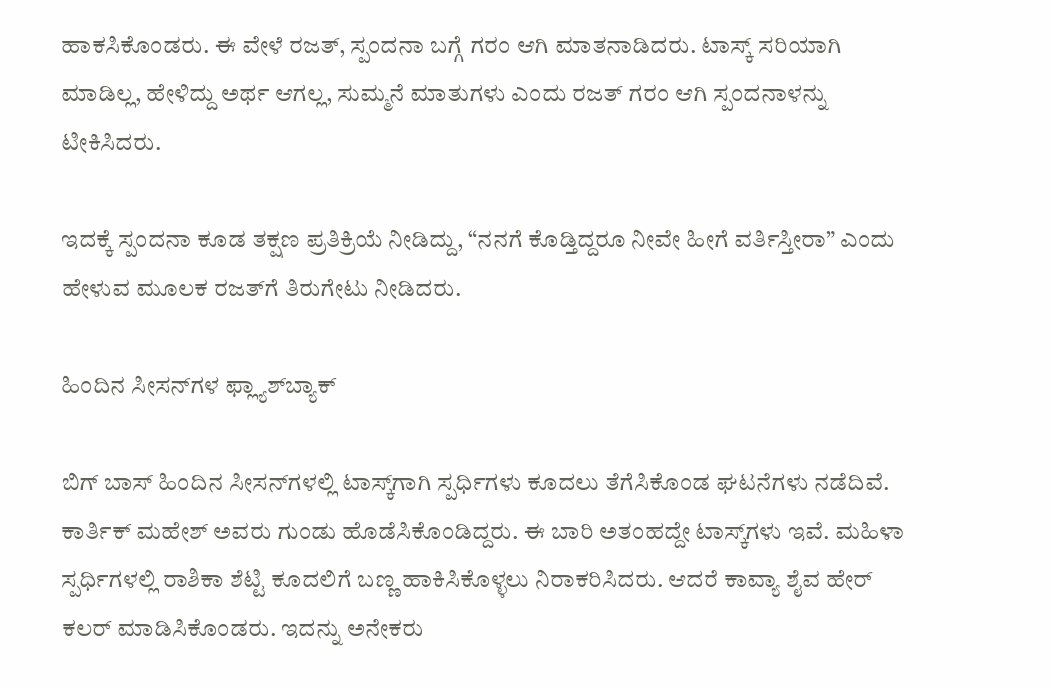ಹಾಕಸಿಕೊಂಡರು. ಈ ವೇಳೆ ರಜತ್, ಸ್ಪಂದನಾ ಬಗ್ಗೆ ಗರಂ ಆಗಿ ಮಾತನಾಡಿದರು. ಟಾಸ್ಕ್‌ ಸರಿಯಾಗಿ ಮಾಡಿಲ್ಲ, ಹೇಳಿದ್ದು ಅರ್ಥ ಆಗಲ್ಲ, ಸುಮ್ಮನೆ ಮಾತುಗಳು ಎಂದು ರಜತ್ ಗರಂ ಆಗಿ ಸ್ಪಂದನಾಳನ್ನು ಟೀಕಿಸಿದರು.

ಇದಕ್ಕೆ ಸ್ಪಂದನಾ ಕೂಡ ತಕ್ಷಣ ಪ್ರತಿಕ್ರಿಯೆ ನೀಡಿದ್ದು, “ನನಗೆ ಕೊಡ್ತಿದ್ದರೂ ನೀವೇ ಹೀಗೆ ವರ್ತಿಸ್ತೀರಾ” ಎಂದು ಹೇಳುವ ಮೂಲಕ ರಜತ್‌ಗೆ ತಿರುಗೇಟು ನೀಡಿದರು.

ಹಿಂದಿನ ಸೀಸನ್‌ಗಳ ಫ್ಲ್ಯಾಶ್‌ಬ್ಯಾಕ್

ಬಿಗ್‌ ಬಾಸ್‌ ಹಿಂದಿನ ಸೀಸನ್‌ಗಳಲ್ಲಿ ಟಾಸ್ಕ್‌ಗಾಗಿ ಸ್ಪರ್ಧಿಗಳು ಕೂದಲು ತೆಗೆಸಿಕೊಂಡ ಘಟನೆಗಳು ನಡೆದಿವೆ. ಕಾರ್ತಿಕ್ ಮಹೇಶ್ ಅವರು ಗುಂಡು ಹೊಡೆಸಿಕೊಂಡಿದ್ದರು. ಈ ಬಾರಿ ಅತಂಹದ್ದೇ ಟಾಸ್ಕ್‌ಗಳು ಇವೆ. ಮಹಿಳಾ ಸ್ಪರ್ಧಿಗಳಲ್ಲಿ ರಾಶಿಕಾ ಶೆಟ್ಟಿ ಕೂದಲಿಗೆ ಬಣ್ಣ ಹಾಕಿಸಿಕೊಳ್ಳಲು ನಿರಾಕರಿಸಿದರು. ಆದರೆ ಕಾವ್ಯಾ ಶೈವ ಹೇರ್ ಕಲರ್ ಮಾಡಿಸಿಕೊಂಡರು. ಇದನ್ನು ಅನೇಕರು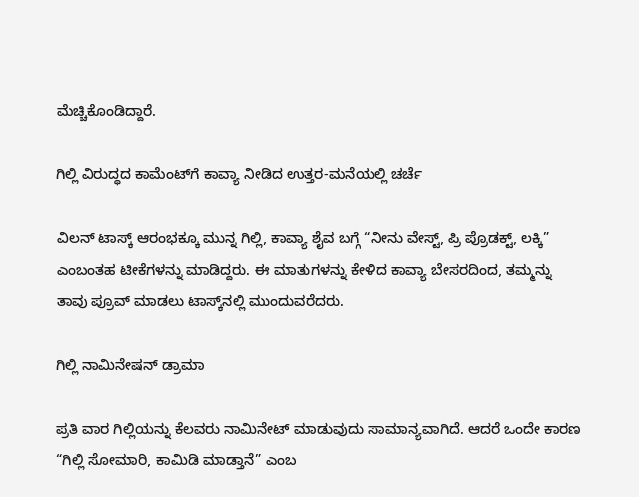ಮೆಚ್ಚಿಕೊಂಡಿದ್ದಾರೆ.

ಗಿಲ್ಲಿ ವಿರುದ್ಧದ ಕಾಮೆಂಟ್‌ಗೆ ಕಾವ್ಯಾ ನೀಡಿದ ಉತ್ತರ-ಮನೆಯಲ್ಲಿ ಚರ್ಚೆ

ವಿಲನ್‌ ಟಾಸ್ಕ್‌ ಆರಂಭಕ್ಕೂ ಮುನ್ನ ಗಿಲ್ಲಿ, ಕಾವ್ಯಾ ಶೈವ ಬಗ್ಗೆ “ನೀನು ವೇಸ್ಟ್‌, ಪ್ರಿ ಪ್ರೊಡಕ್ಟ್‌, ಲಕ್ಕಿ” ಎಂಬಂತಹ ಟೀಕೆಗಳನ್ನು ಮಾಡಿದ್ದರು. ಈ ಮಾತುಗಳನ್ನು ಕೇಳಿದ ಕಾವ್ಯಾ ಬೇಸರದಿಂದ, ತಮ್ಮನ್ನು ತಾವು ಪ್ರೂವ್‌ ಮಾಡಲು ಟಾಸ್ಕ್‌ನಲ್ಲಿ ಮುಂದುವರೆದರು.

ಗಿಲ್ಲಿ ನಾಮಿನೇಷನ್‌ ಡ್ರಾಮಾ

ಪ್ರತಿ ವಾರ ಗಿಲ್ಲಿಯನ್ನು ಕೆಲವರು ನಾಮಿನೇಟ್‌ ಮಾಡುವುದು ಸಾಮಾನ್ಯವಾಗಿದೆ. ಆದರೆ ಒಂದೇ ಕಾರಣ “ಗಿಲ್ಲಿ ಸೋಮಾರಿ, ಕಾಮಿಡಿ ಮಾಡ್ತಾನೆ” ಎಂಬ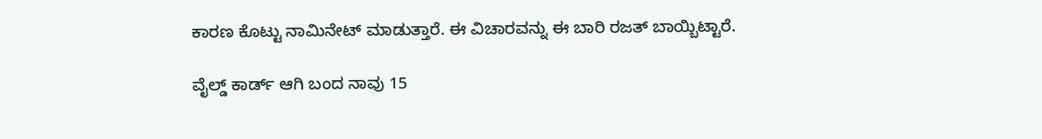ಕಾರಣ ಕೊಟ್ಟು ನಾಮಿನೇಟ್‌ ಮಾಡುತ್ತಾರೆ. ಈ ವಿಚಾರವನ್ನು ಈ ಬಾರಿ ರಜತ್ ಬಾಯ್ಬಿಟ್ಟಾರೆ.

ವೈಲ್ಡ್ ಕಾರ್ಡ್ ಆಗಿ ಬಂದ ನಾವು 15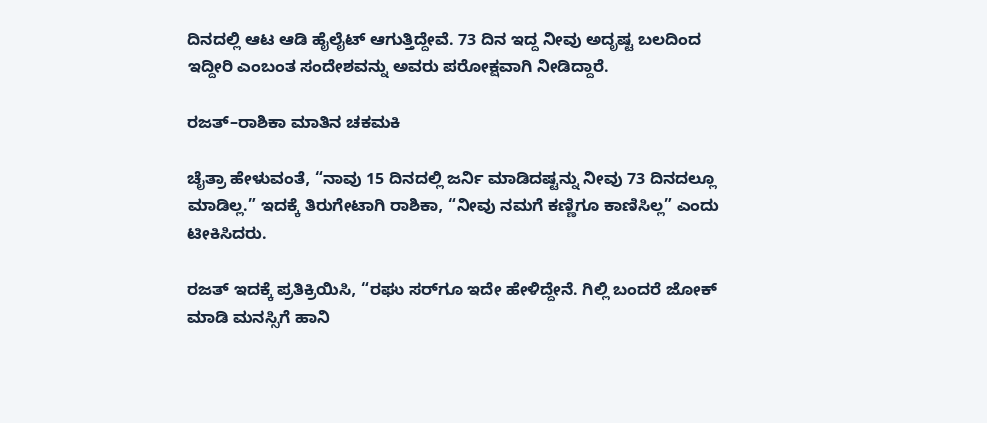ದಿನದಲ್ಲಿ ಆಟ ಆಡಿ ಹೈಲೈಟ್ ಆಗುತ್ತಿದ್ದೇವೆ. 73 ದಿನ ಇದ್ದ ನೀವು ಅದೃಷ್ಟ ಬಲದಿಂದ ಇದ್ದೀರಿ ಎಂಬಂತ ಸಂದೇಶವನ್ನು ಅವರು ಪರೋಕ್ಷವಾಗಿ ನೀಡಿದ್ದಾರೆ.

ರಜತ್–ರಾಶಿಕಾ ಮಾತಿನ ಚಕಮಕಿ

ಚೈತ್ರಾ ಹೇಳುವಂತೆ, “ನಾವು 15 ದಿನದಲ್ಲಿ ಜರ್ನಿ ಮಾಡಿದಷ್ಟನ್ನು ನೀವು 73 ದಿನದಲ್ಲೂ ಮಾಡಿಲ್ಲ.” ಇದಕ್ಕೆ ತಿರುಗೇಟಾಗಿ ರಾಶಿಕಾ, “ನೀವು ನಮಗೆ ಕಣ್ಣಿಗೂ ಕಾಣಿಸಿಲ್ಲ” ಎಂದು ಟೀಕಿಸಿದರು.

ರಜತ್ ಇದಕ್ಕೆ ಪ್ರತಿಕ್ರಿಯಿಸಿ, “ರಘು ಸರ್‌ಗೂ ಇದೇ ಹೇಳಿದ್ದೇನೆ. ಗಿಲ್ಲಿ ಬಂದರೆ ಜೋಕ್ ಮಾಡಿ ಮನಸ್ಸಿಗೆ ಹಾನಿ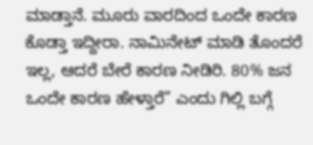ಮಾಡ್ತಾನೆ. ಮೂರು ವಾರದಿಂದ ಒಂದೇ ಕಾರಣ ಕೊಡ್ತಾ ಇದ್ದೀರಾ. ನಾಮಿನೇಟ್ ಮಾಡಿ ತೊಂದರೆ ಇಲ್ಲ, ಆದರೆ ಬೇರೆ ಕಾರಣ ನೀಡಿರಿ. 80% ಜನ ಒಂದೇ ಕಾರಣ ಹೇಳ್ತಾರೆ” ಎಂದು ಗಿಲ್ಲಿ ಬಗ್ಗೆ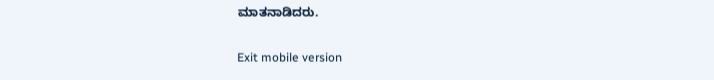ಮಾತನಾಡಿದರು.

Exit mobile version